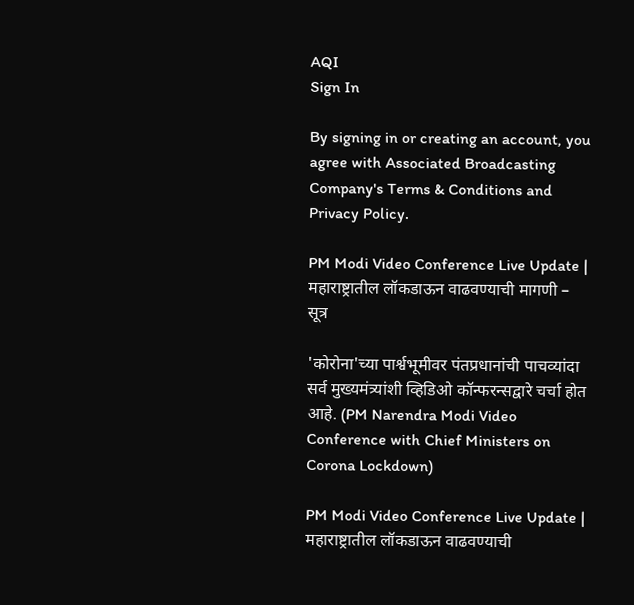AQI
Sign In

By signing in or creating an account, you agree with Associated Broadcasting Company's Terms & Conditions and Privacy Policy.

PM Modi Video Conference Live Update | महाराष्ट्रातील लॉकडाऊन वाढवण्याची मागणी – सूत्र

'कोरोना'च्या पार्श्वभूमीवर पंतप्रधानांची पाचव्यांदा सर्व मुख्यमंत्र्यांशी व्हिडिओ कॉन्फरन्सद्वारे चर्चा होत आहे. (PM Narendra Modi Video Conference with Chief Ministers on Corona Lockdown)

PM Modi Video Conference Live Update | महाराष्ट्रातील लॉकडाऊन वाढवण्याची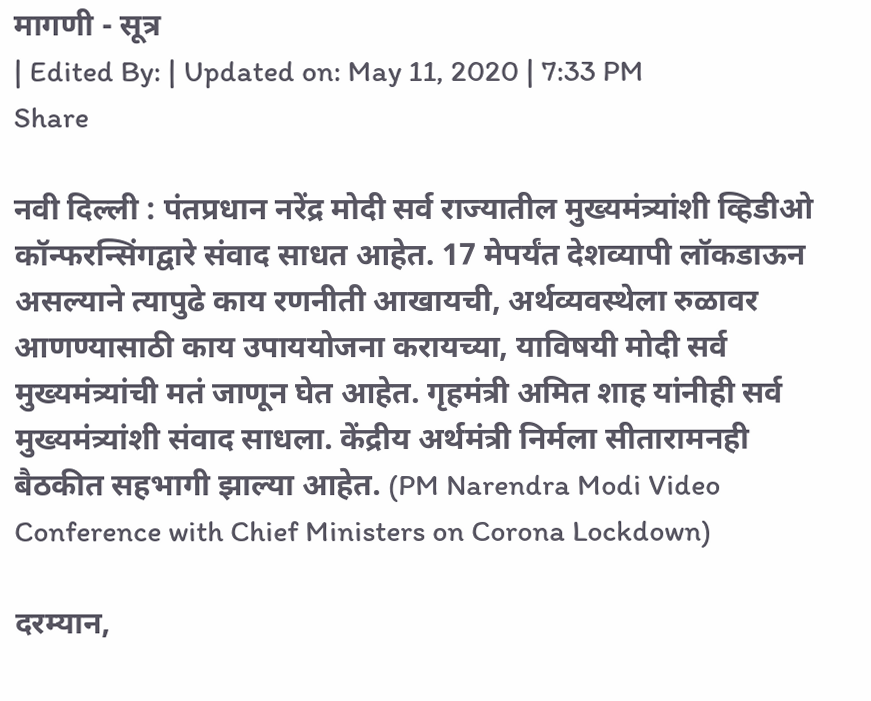मागणी - सूत्र
| Edited By: | Updated on: May 11, 2020 | 7:33 PM
Share

नवी दिल्ली : पंतप्रधान नरेंद्र मोदी सर्व राज्यातील मुख्यमंत्र्यांशी व्हिडीओ कॉन्फरन्सिंगद्वारे संवाद साधत आहेत. 17 मेपर्यंत देशव्यापी लॉकडाऊन असल्याने त्यापुढे काय रणनीती आखायची, अर्थव्यवस्थेला रुळावर आणण्यासाठी काय उपाययोजना करायच्या, याविषयी मोदी सर्व मुख्यमंत्र्यांची मतं जाणून घेत आहेत. गृहमंत्री अमित शाह यांनीही सर्व मुख्यमंत्र्यांशी संवाद साधला. केंद्रीय अर्थमंत्री निर्मला सीतारामनही बैठकीत सहभागी झाल्या आहेत. (PM Narendra Modi Video Conference with Chief Ministers on Corona Lockdown)

दरम्यान,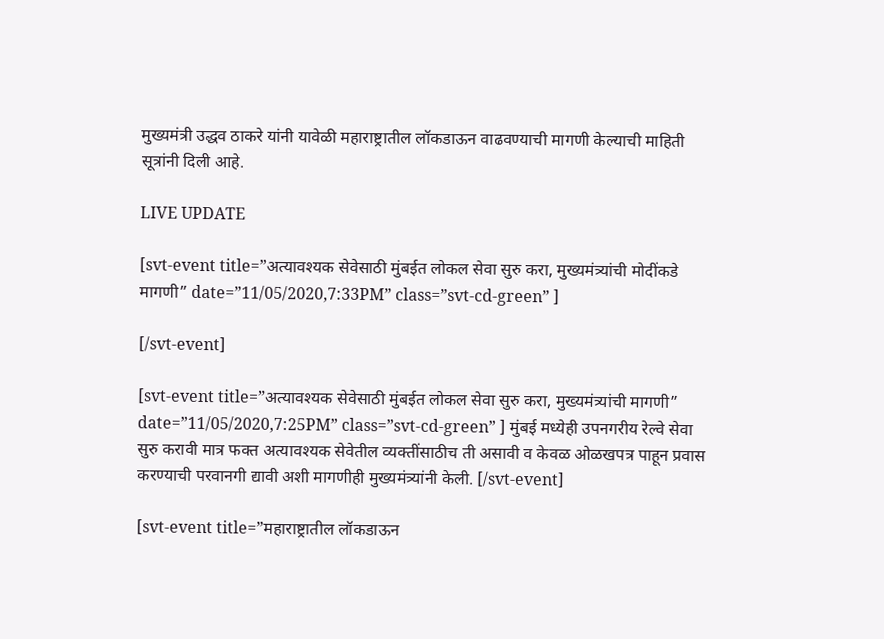मुख्यमंत्री उद्धव ठाकरे यांनी यावेळी महाराष्ट्रातील लॉकडाऊन वाढवण्याची मागणी केल्याची माहिती सूत्रांनी दिली आहे.

LIVE UPDATE

[svt-event title=”अत्यावश्यक सेवेसाठी मुंबईत लोकल सेवा सुरु करा, मुख्यमंत्र्यांची मोदींकडे मागणी” date=”11/05/2020,7:33PM” class=”svt-cd-green” ]

[/svt-event]

[svt-event title=”अत्यावश्यक सेवेसाठी मुंबईत लोकल सेवा सुरु करा, मुख्यमंत्र्यांची मागणी” date=”11/05/2020,7:25PM” class=”svt-cd-green” ] मुंबई मध्येही उपनगरीय रेल्वे सेवा सुरु करावी मात्र फक्त अत्यावश्यक सेवेतील व्यक्तींसाठीच ती असावी व केवळ ओळखपत्र पाहून प्रवास करण्याची परवानगी द्यावी अशी मागणीही मुख्यमंत्र्यांनी केली. [/svt-event]

[svt-event title=”महाराष्ट्रातील लॉकडाऊन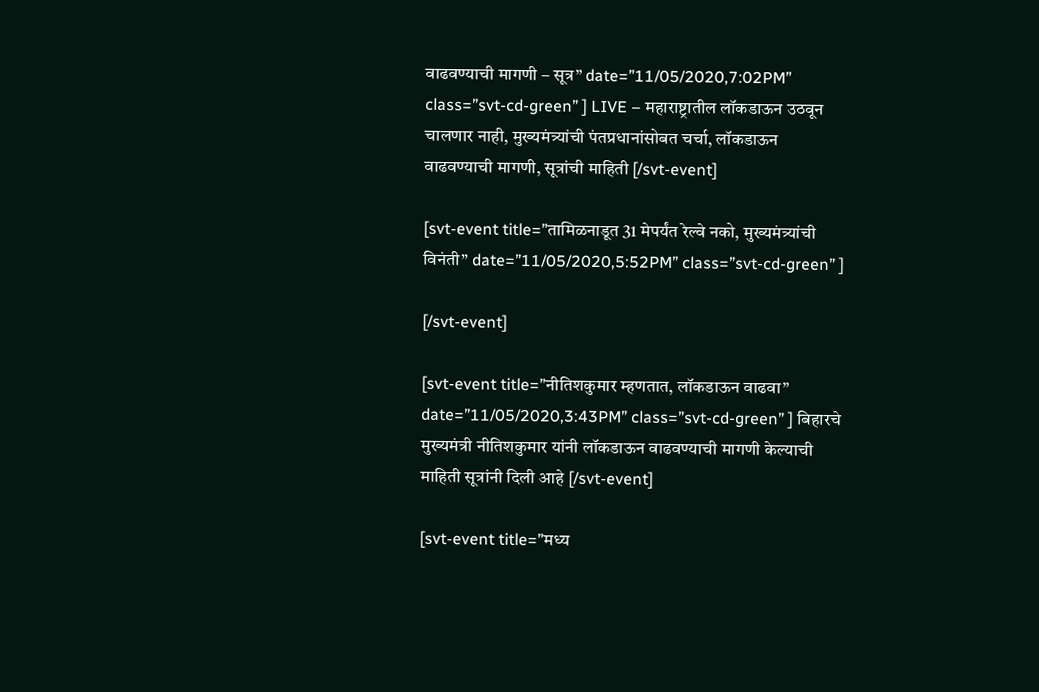वाढवण्याची मागणी – सूत्र” date=”11/05/2020,7:02PM” class=”svt-cd-green” ] LIVE – महाराष्ट्रातील लॉकडाऊन उठवून चालणार नाही, मुख्यमंत्र्यांची पंतप्रधानांसोबत चर्चा, लॉकडाऊन वाढवण्याची मागणी, सूत्रांची माहिती [/svt-event]

[svt-event title=”तामिळनाडूत 31 मेपर्यंत रेल्वे नको, मुख्यमंत्र्यांची विनंती” date=”11/05/2020,5:52PM” class=”svt-cd-green” ]

[/svt-event]

[svt-event title=”नीतिशकुमार म्हणतात, लॉकडाऊन वाढवा” date=”11/05/2020,3:43PM” class=”svt-cd-green” ] बिहारचे मुख्यमंत्री नीतिशकुमार यांनी लॉकडाऊन वाढवण्याची मागणी केल्याची माहिती सूत्रांनी दिली आहे [/svt-event]

[svt-event title=”मध्य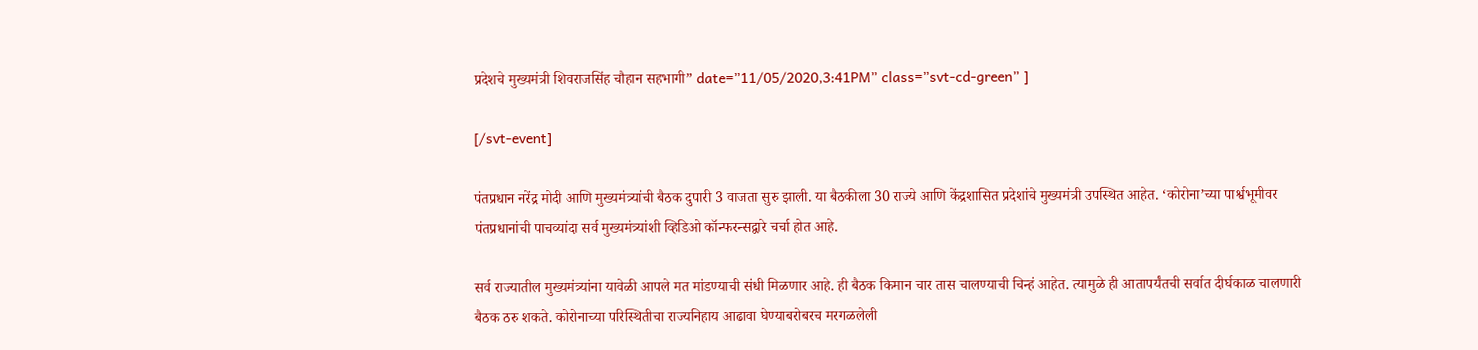प्रदेशचे मुख्यमंत्री शिवराजसिंह चौहान सहभागी” date=”11/05/2020,3:41PM” class=”svt-cd-green” ]

[/svt-event]

पंतप्रधान नरेंद्र मोदी आणि मुख्यमंत्र्यांची बैठक दुपारी 3 वाजता सुरु झाली. या बैठकीला 30 राज्ये आणि केंद्रशासित प्रदेशांचे मुख्यमंत्री उपस्थित आहेत. ‘कोरोना’च्या पार्श्वभूमीवर पंतप्रधानांची पाचव्यांदा सर्व मुख्यमंत्र्यांशी व्हिडिओ कॉन्फरन्सद्वारे चर्चा होत आहे.

सर्व राज्यातील मुख्यमंत्र्यांना यावेळी आपले मत मांडण्याची संधी मिळणार आहे. ही बैठक किमान चार तास चालण्याची चिन्हं आहेत. त्यामुळे ही आतापर्यंतची सर्वात दीर्घकाळ चालणारी बैठक ठरु शकते. कोरोनाच्या परिस्थितीचा राज्यनिहाय आढावा घेण्याबरोबरच मरगळलेली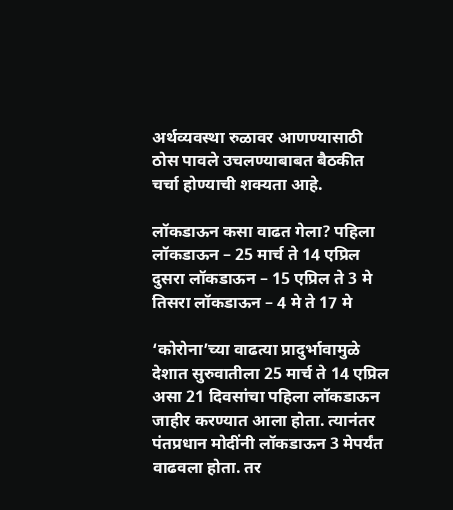अर्थव्यवस्था रुळावर आणण्यासाठी ठोस पावले उचलण्याबाबत बैठकीत चर्चा होण्याची शक्यता आहे.

लॉकडाऊन कसा वाढत गेला? पहिला लॉकडाऊन – 25 मार्च ते 14 एप्रिल दुसरा लॉकडाऊन – 15 एप्रिल ते 3 मे तिसरा लॉकडाऊन – 4 मे ते 17 मे

‘कोरोना’च्या वाढत्या प्रादुर्भावामुळे देशात सुरुवातीला 25 मार्च ते 14 एप्रिल असा 21 दिवसांचा पहिला लॉकडाऊन जाहीर करण्यात आला होता. त्यानंतर पंतप्रधान मोदींनी लॉकडाऊन 3 मेपर्यंत वाढवला होता. तर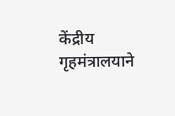केंद्रीय गृहमंत्रालयाने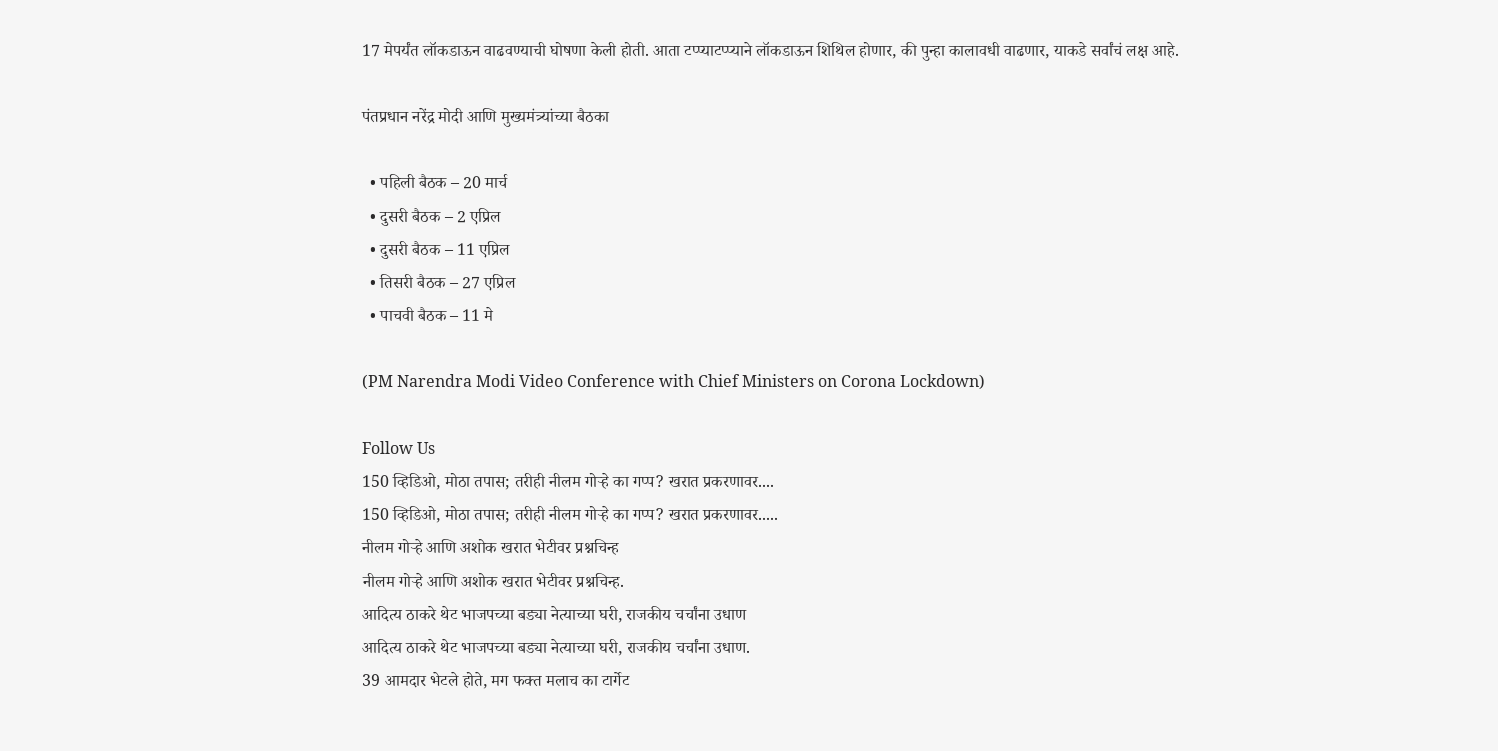17 मेपर्यंत लॉकडाऊन वाढवण्याची घोषणा केली होती. आता टप्प्याटप्प्याने लॉकडाऊन शिथिल होणार, की पुन्हा कालावधी वाढणार, याकडे सर्वांचं लक्ष आहे.

पंतप्रधान नरेंद्र मोदी आणि मुख्यमंत्र्यांच्या बैठका

  • पहिली बैठक – 20 मार्च
  • दुसरी बैठक – 2 एप्रिल
  • दुसरी बैठक – 11 एप्रिल
  • तिसरी बैठक – 27 एप्रिल
  • पाचवी बैठक – 11 मे

(PM Narendra Modi Video Conference with Chief Ministers on Corona Lockdown)

Follow Us
150 व्हिडिओ, मोठा तपास; तरीही नीलम गोऱ्हे का गप्प? खरात प्रकरणावर....
150 व्हिडिओ, मोठा तपास; तरीही नीलम गोऱ्हे का गप्प? खरात प्रकरणावर.....
नीलम गोऱ्हे आणि अशोक खरात भेटीवर प्रश्नचिन्ह
नीलम गोऱ्हे आणि अशोक खरात भेटीवर प्रश्नचिन्ह.
आदित्य ठाकरे थेट भाजपच्या बड्या नेत्याच्या घरी, राजकीय चर्चांना उधाण
आदित्य ठाकरे थेट भाजपच्या बड्या नेत्याच्या घरी, राजकीय चर्चांना उधाण.
39 आमदार भेटले होते, मग फक्त मलाच का टार्गेट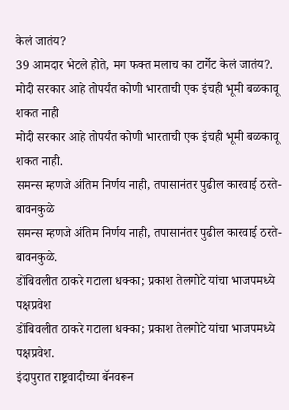केलं जातंय?
39 आमदार भेटले होते, मग फक्त मलाच का टार्गेट केलं जातंय?.
मोदी सरकार आहे तोपर्यंत कोणी भारताची एक इंचही भूमी बळकावू शकत नाही
मोदी सरकार आहे तोपर्यंत कोणी भारताची एक इंचही भूमी बळकावू शकत नाही.
समन्स म्हणजे अंतिम निर्णय नाही, तपासानंतर पुढील कारवाई ठरते- बावनकुळे
समन्स म्हणजे अंतिम निर्णय नाही, तपासानंतर पुढील कारवाई ठरते- बावनकुळे.
डोंबिवलीत ठाकरे गटाला धक्का; प्रकाश तेलगोटे यांचा भाजपमध्ये पक्षप्रवेश
डोंबिवलीत ठाकरे गटाला धक्का; प्रकाश तेलगोटे यांचा भाजपमध्ये पक्षप्रवेश.
इंदापुरात राष्ट्रवादीच्या बॅनवरून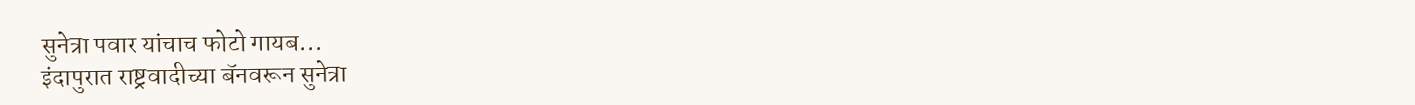सुनेत्रा पवार यांचाच फोटो गायब...
इंदापुरात राष्ट्रवादीच्या बॅनवरून सुनेत्रा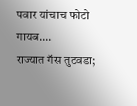पवार यांचाच फोटो गायब....
राज्यात गॅस तुटवडा;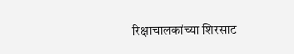रिक्षाचालकांच्या शिरसाट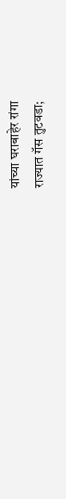यांच्या घराबाहेर रांगा
राज्यात गॅस तुटवडा;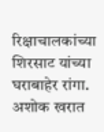रिक्षाचालकांच्या शिरसाट यांच्या घराबाहेर रांगा.
अशोक खरात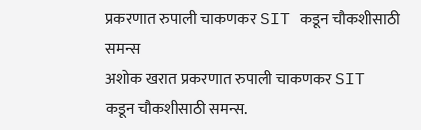प्रकरणात रुपाली चाकणकर SIT कडून चौकशीसाठी समन्स
अशोक खरात प्रकरणात रुपाली चाकणकर SIT कडून चौकशीसाठी समन्स.